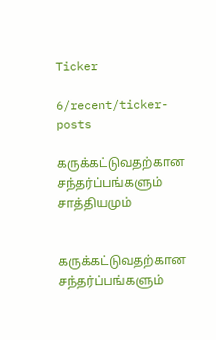Ticker

6/recent/ticker-posts

கருக்கட்டுவதற்கான சந்தர்ப்பங்களும் சாத்தியமும்


கருக்கட்டுவதற்கான சந்தர்ப்பங்களும்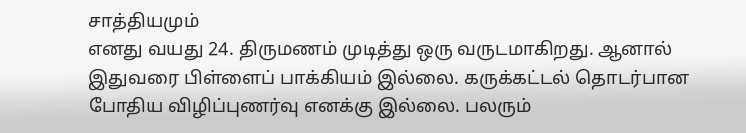சாத்தியமும்
எனது வயது 24. திருமணம் முடித்து ஒரு வருடமாகிறது. ஆனால் இதுவரை பிள்ளைப் பாக்கியம் இல்லை. கருக்கட்டல் தொடர்பான போதிய விழிப்புணர்வு எனக்கு இல்லை. பலரும்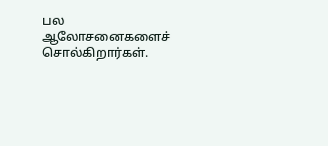பல ஆலோசனைகளைச் சொல்கிறார்கள்.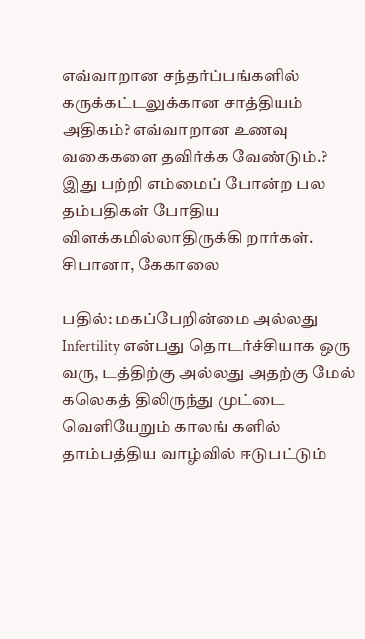எவ்வாறான சந்தர்ப்பங்களில் கருக்கட்டலுக்கான சாத்தியம் அதிகம்? எவ்வாறான உணவு வகைகளை தவிர்க்க வேண்டும்.? இது பற்றி எம்மைப் போன்ற பல தம்பதிகள் போதிய விளக்கமில்லாதிருக்கி றார்கள்.
சிபானா, கேகாலை

பதில்: மகப்பேறின்மை அல்லது Infertility என்பது தொடர்ச்சியாக ஒரு வரு, டத்திற்கு அல்லது அதற்கு மேல் கலெகத் திலிருந்து முட்டை வெளியேறும் காலங் களில் தாம்பத்திய வாழ்வில் ஈடுபட்டும்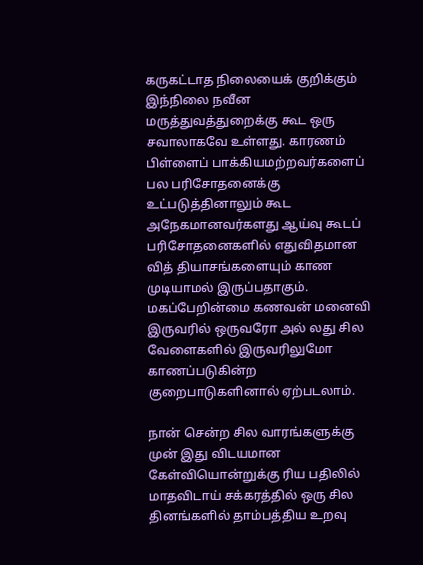கருகட்டாத நிலையைக் குறிக்கும் இந்நிலை நவீன மருத்துவத்துறைக்கு கூட ஒரு சவாலாகவே உள்ளது. காரணம் பிள்ளைப் பாக்கியமற்றவர்களைப் பல பரிசோதனைக்கு உட்படுத்தினாலும் கூட அநேகமானவர்களது ஆய்வு கூடப் பரிசோதனைகளில் எதுவிதமான வித் தியாசங்களையும் காண முடியாமல் இருப்பதாகும். மகப்பேறின்மை கணவன் மனைவி இருவரில் ஒருவரோ அல் லது சில வேளைகளில் இருவரிலுமோ காணப்படுகின்ற குறைபாடுகளினால் ஏற்படலாம்.

நான் சென்ற சில வாரங்களுக்கு முன் இது விடயமான கேள்வியொன்றுக்கு ரிய பதிலில் மாதவிடாய் சக்கரத்தில் ஒரு சில தினங்களில் தாம்பத்திய உறவு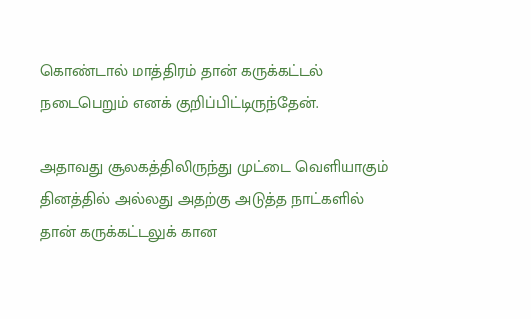கொண்டால் மாத்திரம் தான் கருக்கட்டல் நடைபெறும் எனக் குறிப்பிட்டிருந்தேன்.

அதாவது சூலகத்திலிருந்து முட்டை வெளியாகும் தினத்தில் அல்லது அதற்கு அடுத்த நாட்களில் தான் கருக்கட்டலுக் கான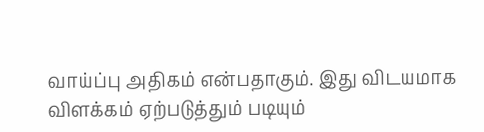வாய்ப்பு அதிகம் என்பதாகும். இது விடயமாக விளக்கம் ஏற்படுத்தும் படியும்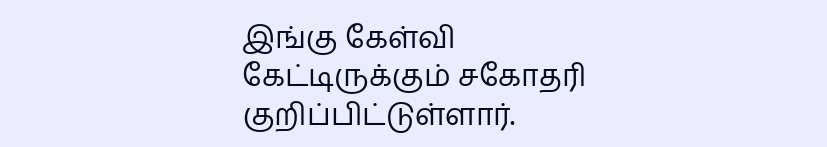இங்கு கேள்வி கேட்டிருக்கும் சகோதரி குறிப்பிட்டுள்ளார்.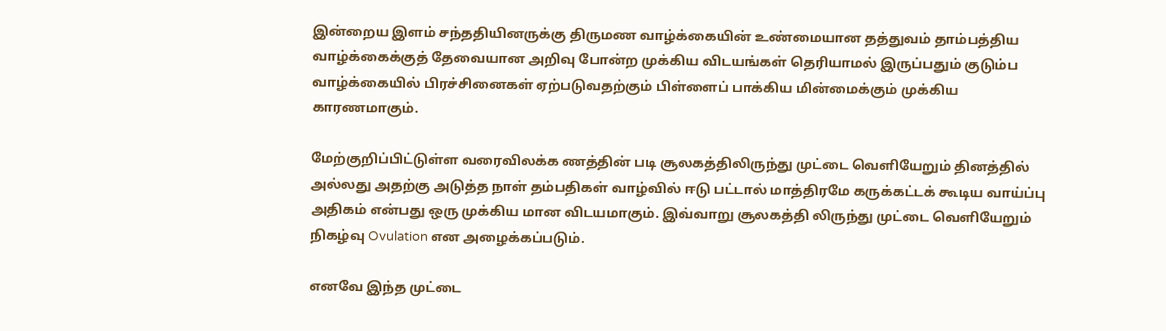இன்றைய இளம் சந்ததியினருக்கு திருமண வாழ்க்கையின் உண்மையான தத்துவம் தாம்பத்திய வாழ்க்கைக்குத் தேவையான அறிவு போன்ற முக்கிய விடயங்கள் தெரியாமல் இருப்பதும் குடும்ப வாழ்க்கையில் பிரச்சினைகள் ஏற்படுவதற்கும் பிள்ளைப் பாக்கிய மின்மைக்கும் முக்கிய காரணமாகும்.

மேற்குறிப்பிட்டுள்ள வரைவிலக்க ணத்தின் படி சூலகத்திலிருந்து முட்டை வெளியேறும் தினத்தில் அல்லது அதற்கு அடுத்த நாள் தம்பதிகள் வாழ்வில் ஈடு பட்டால் மாத்திரமே கருக்கட்டக் கூடிய வாய்ப்பு அதிகம் என்பது ஒரு முக்கிய மான விடயமாகும். இவ்வாறு சூலகத்தி லிருந்து முட்டை வெளியேறும் நிகழ்வு Ovulation என அழைக்கப்படும்.

எனவே இந்த முட்டை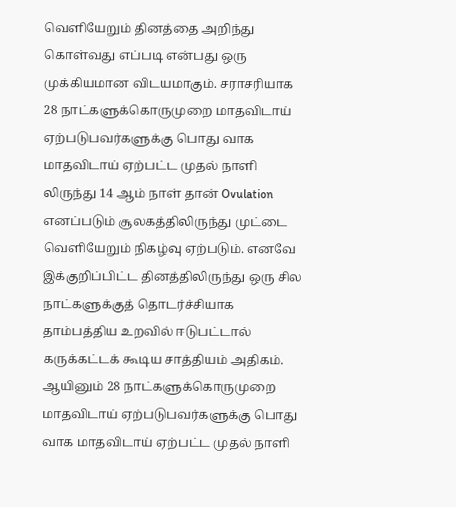வெளியேறும் தினத்தை அறிந்து கொள்வது எப்படி என்பது ஒரு முக்கியமான விடயமாகும். சராசரியாக 28 நாட்களுக்கொருமுறை மாதவிடாய் ஏற்படுபவர்களுக்கு பொது வாக மாதவிடாய் ஏற்பட்ட முதல் நாளி லிருந்து 14 ஆம் நாள் தான் Ovulation எனப்படும் சூலகத்திலிருந்து முட்டை வெளியேறும் நிகழ்வு ஏற்படும். எனவே இக்குறிப்பிட்ட தினத்திலிருந்து ஒரு சில நாட்களுக்குத் தொடர்ச்சியாக தாம்பத்திய உறவில் ஈடுபட்டால் கருக்கட்டக் கூடிய சாத்தியம் அதிகம். ஆயினும் 28 நாட்களுக்கொருமுறை மாதவிடாய் ஏற்படுபவர்களுக்கு பொது வாக மாதவிடாய் ஏற்பட்ட முதல் நாளி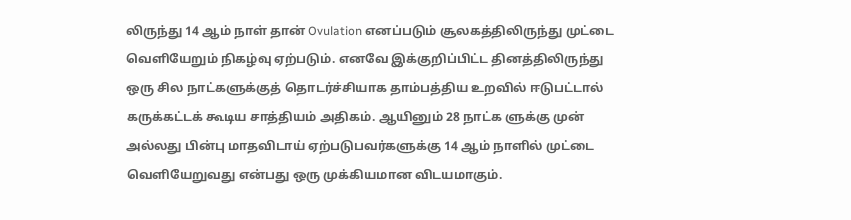லிருந்து 14 ஆம் நாள் தான் Ovulation எனப்படும் சூலகத்திலிருந்து முட்டை வெளியேறும் நிகழ்வு ஏற்படும். எனவே இக்குறிப்பிட்ட தினத்திலிருந்து ஒரு சில நாட்களுக்குத் தொடர்ச்சியாக தாம்பத்திய உறவில் ஈடுபட்டால் கருக்கட்டக் கூடிய சாத்தியம் அதிகம். ஆயினும் 28 நாட்க ளுக்கு முன் அல்லது பின்பு மாதவிடாய் ஏற்படுபவர்களுக்கு 14 ஆம் நாளில் முட்டை வெளியேறுவது என்பது ஒரு முக்கியமான விடயமாகும்.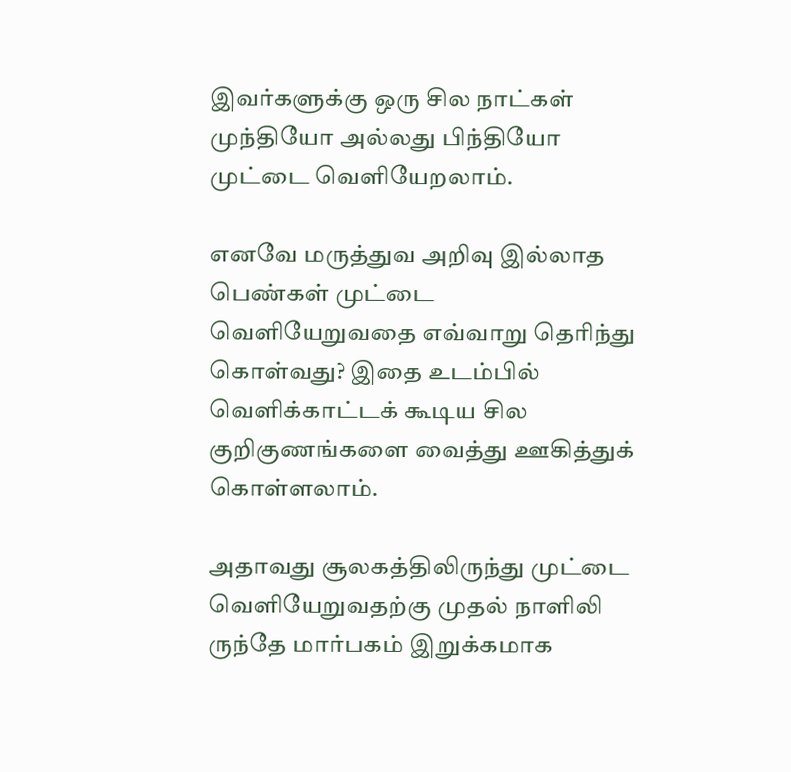இவர்களுக்கு ஒரு சில நாட்கள் முந்தியோ அல்லது பிந்தியோ முட்டை வெளியேறலாம்.

எனவே மருத்துவ அறிவு இல்லாத பெண்கள் முட்டை வெளியேறுவதை எவ்வாறு தெரிந்து கொள்வது? இதை உடம்பில் வெளிக்காட்டக் கூடிய சில குறிகுணங்களை வைத்து ஊகித்துக் கொள்ளலாம்.

அதாவது சூலகத்திலிருந்து முட்டை வெளியேறுவதற்கு முதல் நாளிலி ருந்தே மார்பகம் இறுக்கமாக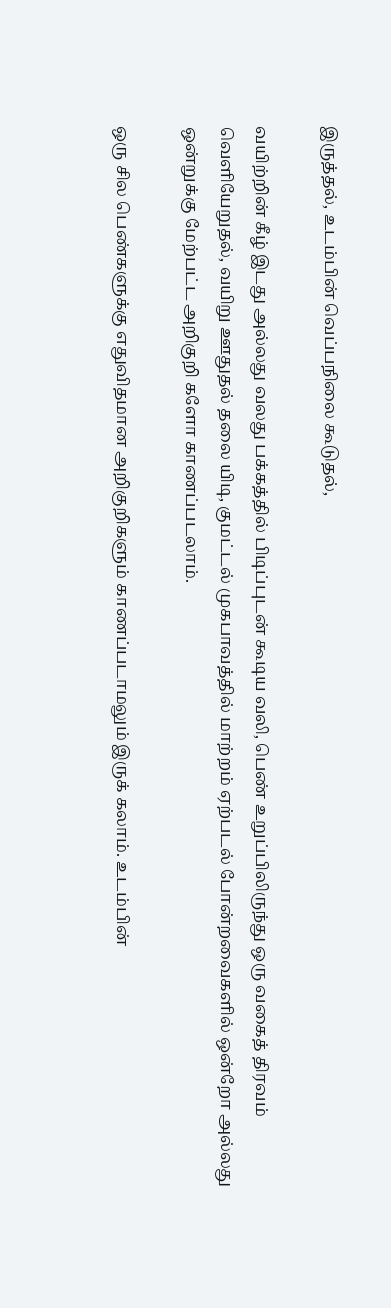இருத்தல், உடம்பின் வெப்பநிலை கூடுதல்,

வயிற்றின் கீழ் இடது அல்லது வலது பக்கத்தில் பிடிப்புடன் கூடிய வலி, பெண் உறுப்பிலிருந்து ஒரு வகைத் திரவம் வெளியேறுதல், வயிறு ஊதுதல் தலை யிடி, குமட்டல் முகபாவத்தில் மாற்றம் ஏற்படல் போன்றவைகளில் ஒன்றோ அல்லது ஒன்றுக்கு மேற்பட்ட அறிகுறி களோ காணப்படலாம்.

ஒரு சில பெண்களுக்கு எதுவிதமான அறிகுறிகளும் காணப்படாமலும் இருக் கலாம். உடம்பின்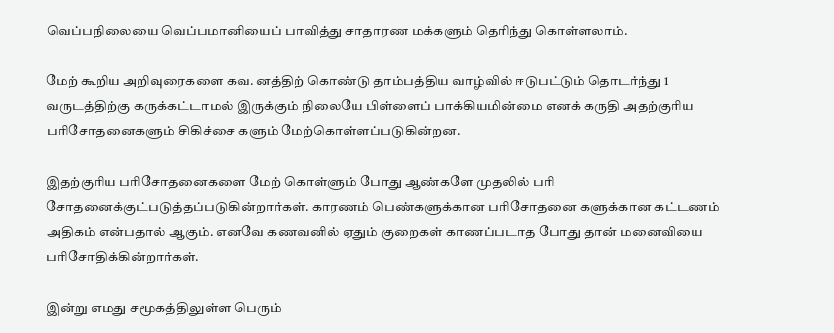வெப்பநிலையை வெப்பமானியைப் பாவித்து சாதாரண மக்களும் தெரிந்து கொள்ளலாம்.

மேற் கூறிய அறிவுரைகளை கவ. னத்திற் கொண்டு தாம்பத்திய வாழ்வில் ஈடுபட்டும் தொடர்ந்து 1 வருடத்திற்கு கருக்கட்டாமல் இருக்கும் நிலையே பிள்ளைப் பாக்கியமின்மை எனக் கருதி அதற்குரிய பரிசோதனைகளும் சிகிச்சை களும் மேற்கொள்ளப்படுகின்றன.

இதற்குரிய பரிசோதனைகளை மேற் கொள்ளும் போது ஆண்களே முதலில் பரி சோதனைக்குட்படுத்தப்படுகின்றார்கள். காரணம் பெண்களுக்கான பரிசோதனை களுக்கான கட்டணம் அதிகம் என்பதால் ஆகும். எனவே கணவனில் ஏதும் குறைகள் காணப்படாத போது தான் மனைவியை பரிசோதிக்கின்றார்கள்.

இன்று எமது சமூகத்திலுள்ள பெரும்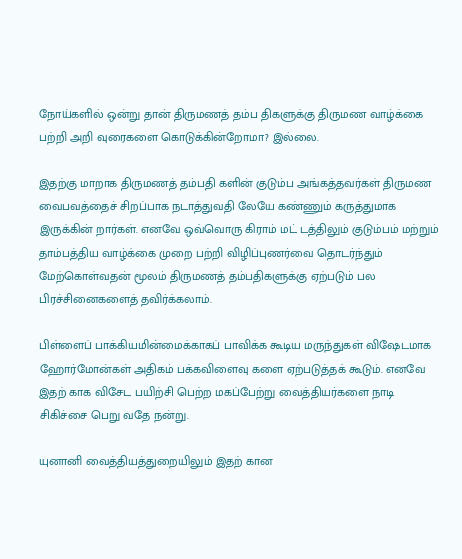நோய்களில் ஒன்று தான் திருமணத் தம்ப திகளுக்கு திருமண வாழ்க்கை பற்றி அறி வுரைகளை கொடுக்கின்றோமா? இல்லை.

இதற்கு மாறாக திருமணத் தம்பதி களின் குடும்ப அங்கத்தவர்கள் திருமண வைபவத்தைச் சிறப்பாக நடாத்துவதி லேயே கண்ணும் கருத்துமாக இருக்கின் றார்கள். எனவே ஒவ்வொரு கிராம் மட் டத்திலும் குடும்பம் மற்றும் தாம்பத்திய வாழ்க்கை முறை பற்றி விழிப்புணர்வை தொடர்ந்தும் மேற்கொள்வதன் மூலம் திருமணத் தம்பதிகளுக்கு ஏற்படும் பல பிரச்சினைகளைத் தவிர்க்கலாம்.

பிள்ளைப் பாக்கியமின்மைக்காகப் பாவிக்க கூடிய மருந்துகள் விஷேடமாக ஹோர்மோன்கள் அதிகம் பக்கவிளைவு களை ஏற்படுத்தக் கூடும். எனவே இதற் காக விசேட பயிற்சி பெற்ற மகப்பேற்று வைத்தியர்களை நாடி சிகிச்சை பெறு வதே நன்று.

யுனானி வைத்தியத்துறையிலும் இதற் கான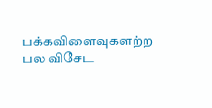பக்கவிளைவுகளற்ற பல விசேட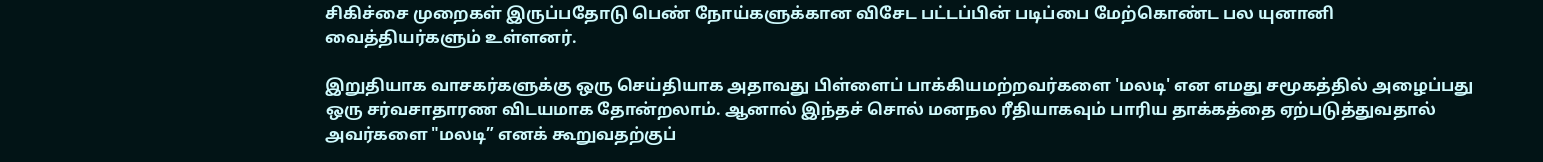சிகிச்சை முறைகள் இருப்பதோடு பெண் நோய்களுக்கான விசேட பட்டப்பின் படிப்பை மேற்கொண்ட பல யுனானி வைத்தியர்களும் உள்ளனர்.

இறுதியாக வாசகர்களுக்கு ஒரு செய்தியாக அதாவது பிள்ளைப் பாக்கியமற்றவர்களை 'மலடி' என எமது சமூகத்தில் அழைப்பது ஒரு சர்வசாதாரண விடயமாக தோன்றலாம். ஆனால் இந்தச் சொல் மனநல ரீதியாகவும் பாரிய தாக்கத்தை ஏற்படுத்துவதால் அவர்களை "மலடி” எனக் கூறுவதற்குப்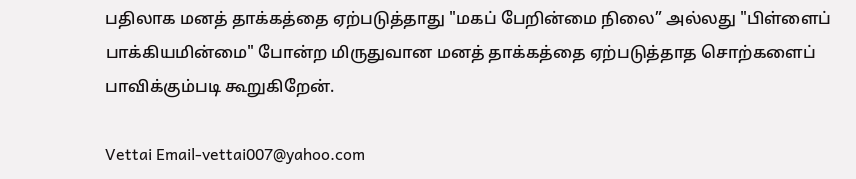பதிலாக மனத் தாக்கத்தை ஏற்படுத்தாது "மகப் பேறின்மை நிலை” அல்லது "பிள்ளைப் பாக்கியமின்மை" போன்ற மிருதுவான மனத் தாக்கத்தை ஏற்படுத்தாத சொற்களைப் பாவிக்கும்படி கூறுகிறேன்.

Vettai Email-vettai007@yahoo.com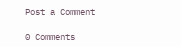Post a Comment

0 Comments